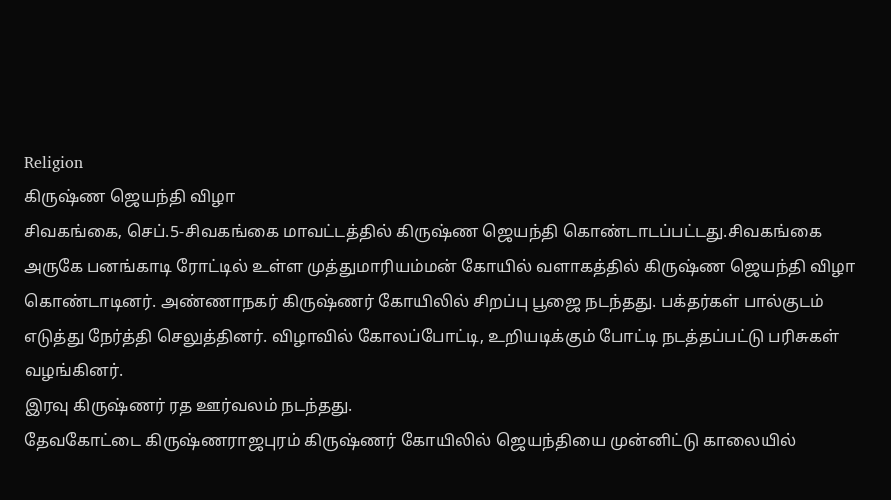Religion
கிருஷ்ண ஜெயந்தி விழா
சிவகங்கை, செப்.5-சிவகங்கை மாவட்டத்தில் கிருஷ்ண ஜெயந்தி கொண்டாடப்பட்டது.சிவகங்கை அருகே பனங்காடி ரோட்டில் உள்ள முத்துமாரியம்மன் கோயில் வளாகத்தில் கிருஷ்ண ஜெயந்தி விழா கொண்டாடினர். அண்ணாநகர் கிருஷ்ணர் கோயிலில் சிறப்பு பூஜை நடந்தது. பக்தர்கள் பால்குடம் எடுத்து நேர்த்தி செலுத்தினர். விழாவில் கோலப்போட்டி, உறியடிக்கும் போட்டி நடத்தப்பட்டு பரிசுகள் வழங்கினர்.
இரவு கிருஷ்ணர் ரத ஊர்வலம் நடந்தது.
தேவகோட்டை கிருஷ்ணராஜபுரம் கிருஷ்ணர் கோயிலில் ஜெயந்தியை முன்னிட்டு காலையில்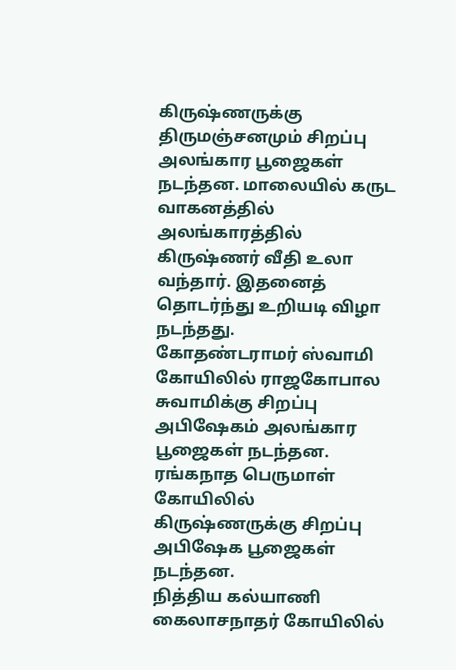கிருஷ்ணருக்கு திருமஞ்சனமும் சிறப்பு அலங்கார பூஜைகள் நடந்தன. மாலையில் கருட வாகனத்தில் அலங்காரத்தில் கிருஷ்ணர் வீதி உலா வந்தார். இதனைத் தொடர்ந்து உறியடி விழா நடந்தது.
கோதண்டராமர் ஸ்வாமி கோயிலில் ராஜகோபால சுவாமிக்கு சிறப்பு அபிஷேகம் அலங்கார பூஜைகள் நடந்தன.
ரங்கநாத பெருமாள் கோயிலில் கிருஷ்ணருக்கு சிறப்பு அபிஷேக பூஜைகள் நடந்தன.
நித்திய கல்யாணி கைலாசநாதர் கோயிலில்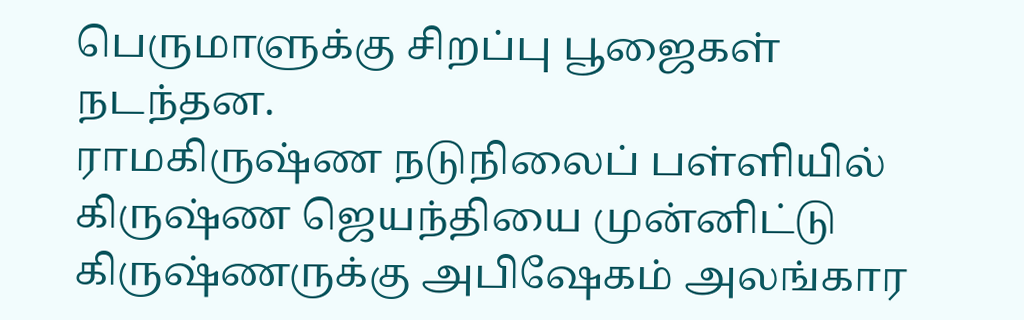பெருமாளுக்கு சிறப்பு பூஜைகள் நடந்தன.
ராமகிருஷ்ண நடுநிலைப் பள்ளியில் கிருஷ்ண ஜெயந்தியை முன்னிட்டு கிருஷ்ணருக்கு அபிஷேகம் அலங்கார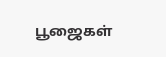பூஜைகள்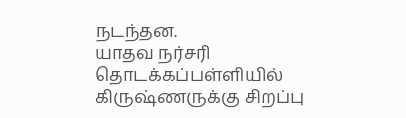நடந்தன.
யாதவ நர்சரி தொடக்கப்பள்ளியில் கிருஷ்ணருக்கு சிறப்பு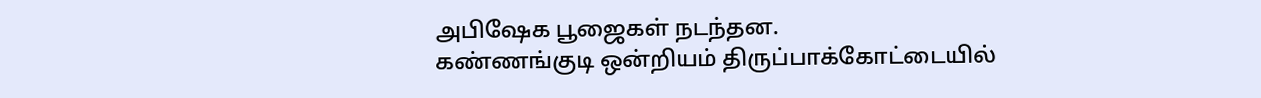அபிஷேக பூஜைகள் நடந்தன.
கண்ணங்குடி ஒன்றியம் திருப்பாக்கோட்டையில்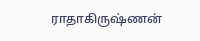ராதாகிருஷ்ணன்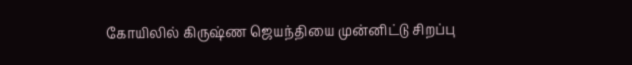கோயிலில் கிருஷ்ண ஜெயந்தியை முன்னிட்டு சிறப்பு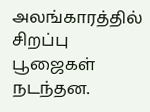அலங்காரத்தில் சிறப்பு பூஜைகள் நடந்தன.